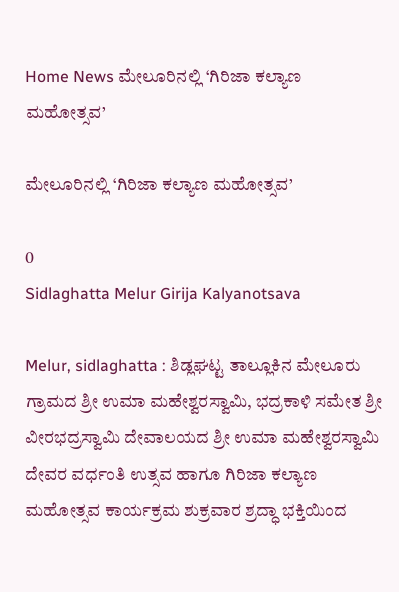Home News ಮೇಲೂರಿನಲ್ಲಿ ‘ಗಿರಿಜಾ ಕಲ್ಯಾಣ ಮಹೋತ್ಸವ’

ಮೇಲೂರಿನಲ್ಲಿ ‘ಗಿರಿಜಾ ಕಲ್ಯಾಣ ಮಹೋತ್ಸವ’

0
Sidlaghatta Melur Girija Kalyanotsava

Melur, sidlaghatta : ಶಿಡ್ಲಘಟ್ಟ ತಾಲ್ಲೂಕಿನ ಮೇಲೂರು ಗ್ರಾಮದ ಶ್ರೀ ಉಮಾ ಮಹೇಶ್ವರಸ್ವಾಮಿ, ಭದ್ರಕಾಳಿ ಸಮೇತ ಶ್ರೀ ವೀರಭದ್ರಸ್ವಾಮಿ ದೇವಾಲಯದ ಶ್ರೀ ಉಮಾ ಮಹೇಶ್ವರಸ್ವಾಮಿ ದೇವರ ವರ್ಧಂತಿ ಉತ್ಸವ ಹಾಗೂ ಗಿರಿಜಾ ಕಲ್ಯಾಣ ಮಹೋತ್ಸವ ಕಾರ್ಯಕ್ರಮ ಶುಕ್ರವಾರ ಶ್ರದ್ಧಾ ಭಕ್ತಿಯಿಂದ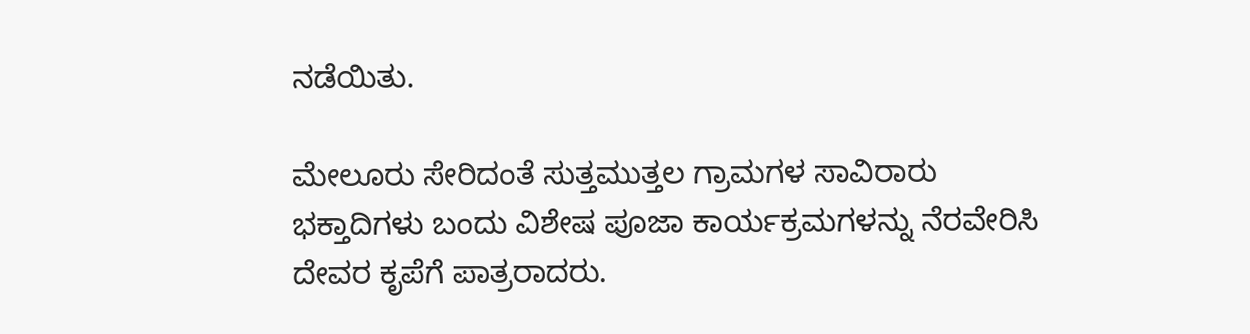ನಡೆಯಿತು.

ಮೇಲೂರು ಸೇರಿದಂತೆ ಸುತ್ತಮುತ್ತಲ ಗ್ರಾಮಗಳ ಸಾವಿರಾರು ಭಕ್ತಾದಿಗಳು ಬಂದು ವಿಶೇಷ ಪೂಜಾ ಕಾರ್ಯಕ್ರಮಗಳನ್ನು ನೆರವೇರಿಸಿ ದೇವರ ಕೃಪೆಗೆ ಪಾತ್ರರಾದರು.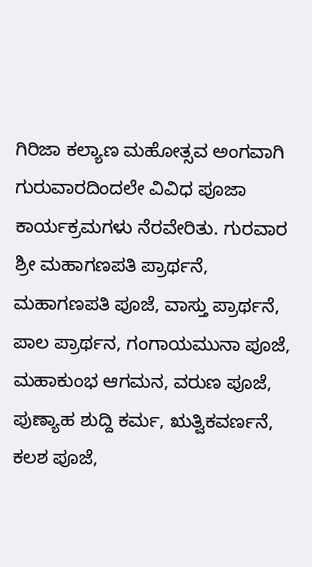ಗಿರಿಜಾ ಕಲ್ಯಾಣ ಮಹೋತ್ಸವ ಅಂಗವಾಗಿ ಗುರುವಾರದಿಂದಲೇ ವಿವಿಧ ಪೂಜಾ ಕಾರ್ಯಕ್ರಮಗಳು ನೆರವೇರಿತು. ಗುರವಾರ ಶ್ರೀ ಮಹಾಗಣಪತಿ ಪ್ರಾರ್ಥನೆ, ಮಹಾಗಣಪತಿ ಪೂಜೆ, ವಾಸ್ತು ಪ್ರಾರ್ಥನೆ, ಪಾಲ ಪ್ರಾರ್ಥನ, ಗಂಗಾಯಮುನಾ ಪೂಜೆ, ಮಹಾಕುಂಭ ಆಗಮನ, ವರುಣ ಪೂಜೆ, ಪುಣ್ಯಾಹ ಶುದ್ದಿ ಕರ್ಮ, ಋತ್ವಿಕವರ್ಣನೆ, ಕಲಶ ಪೂಜೆ,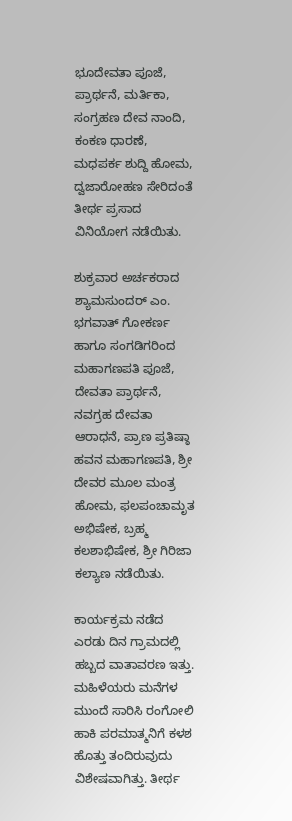ಭೂದೇವತಾ ಪೂಜೆ, ಪ್ರಾರ್ಥನೆ, ಮರ್ತಿಕಾ, ಸಂಗ್ರಹಣ ದೇವ ನಾಂದಿ, ಕಂಕಣ ಧಾರಣೆ, ಮಧಪರ್ಕ ಶುದ್ದಿ ಹೋಮ, ದ್ವಜಾರೋಹಣ ಸೇರಿದಂತೆ ತೀರ್ಥ ಪ್ರಸಾದ ವಿನಿಯೋಗ ನಡೆಯಿತು.

ಶುಕ್ರವಾರ ಅರ್ಚಕರಾದ ಶ್ಯಾಮಸುಂದರ್ ಎಂ. ಭಗವಾತ್ ಗೋಕರ್ಣ ಹಾಗೂ ಸಂಗಡಿಗರಿಂದ ಮಹಾಗಣಪತಿ ಪೂಜೆ, ದೇವತಾ ಪ್ರಾರ್ಥನೆ, ನವಗ್ರಹ ದೇವತಾ ಆರಾಧನೆ, ಪ್ರಾಣ ಪ್ರತಿಷ್ಠಾ ಹವನ ಮಹಾಗಣಪತಿ, ಶ್ರೀ ದೇವರ ಮೂಲ ಮಂತ್ರ ಹೋಮ, ಫಲಪಂಚಾಮೃತ ಅಭಿಷೇಕ, ಬ್ರಹ್ಮ ಕಲಶಾಭಿಷೇಕ, ಶ್ರೀ ಗಿರಿಜಾ ಕಲ್ಯಾಣ ನಡೆಯಿತು.

ಕಾರ್ಯಕ್ರಮ ನಡೆದ ಎರಡು ದಿನ ಗ್ರಾಮದಲ್ಲಿ ಹಬ್ಬದ ವಾತಾವರಣ ಇತ್ತು. ಮಹಿಳೆಯರು ಮನೆಗಳ ಮುಂದೆ ಸಾರಿಸಿ ರಂಗೋಲಿ ಹಾಕಿ ಪರಮಾತ್ಮನಿಗೆ ಕಳಶ ಹೊತ್ತು ತಂದಿರುವುದು ವಿಶೇಷವಾಗಿತ್ತು. ತೀರ್ಥ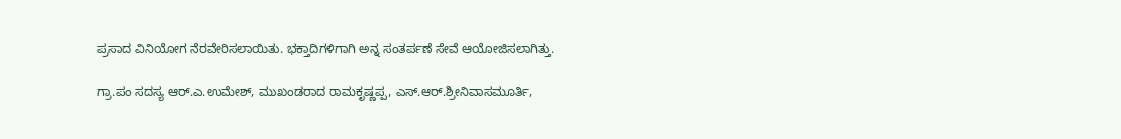ಪ್ರಸಾದ ವಿನಿಯೋಗ ನೆರವೇರಿಸಲಾಯಿತು. ಭಕ್ತಾದಿಗಳಿಗಾಗಿ ಅನ್ನ ಸಂತರ್ಪಣೆ ಸೇವೆ ಆಯೋಜಿಸಲಾಗಿತ್ತು.

ಗ್ರಾ.ಪಂ ಸದಸ್ಯ ಆರ್.ಎ.ಉಮೇಶ್, ಮುಖಂಡರಾದ ರಾಮಕೃಷ್ಣಪ್ಪ, ಎಸ್.ಆರ್.ಶ್ರೀನಿವಾಸಮೂರ್ತಿ,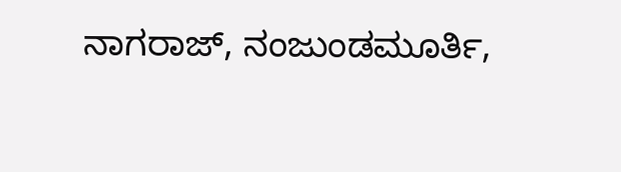ನಾಗರಾಜ್, ನಂಜುಂಡಮೂರ್ತಿ,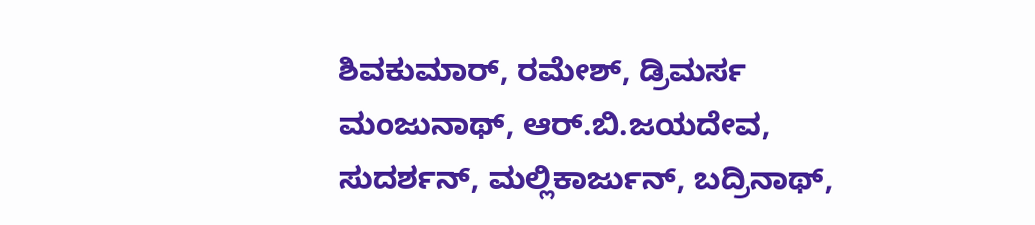ಶಿವಕುಮಾರ್, ರಮೇಶ್, ಡ್ರಿಮರ್ಸ ಮಂಜುನಾಥ್, ಆರ್.ಬಿ.ಜಯದೇವ, ಸುದರ್ಶನ್, ಮಲ್ಲಿಕಾರ್ಜುನ್, ಬದ್ರಿನಾಥ್,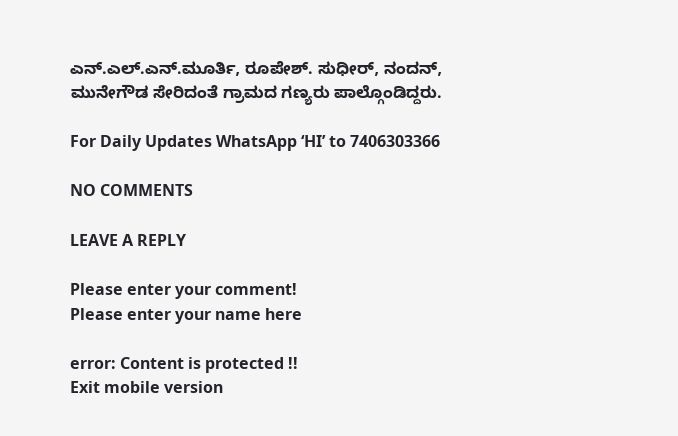ಎನ್.ಎಲ್.ಎನ್.ಮೂರ್ತಿ, ರೂಪೇಶ್. ಸುಧೀರ್, ನಂದನ್, ಮುನೇಗೌಡ ಸೇರಿದಂತೆ ಗ್ರಾಮದ ಗಣ್ಯರು ಪಾಲ್ಗೊಂಡಿದ್ದರು.

For Daily Updates WhatsApp ‘HI’ to 7406303366

NO COMMENTS

LEAVE A REPLY

Please enter your comment!
Please enter your name here

error: Content is protected !!
Exit mobile version